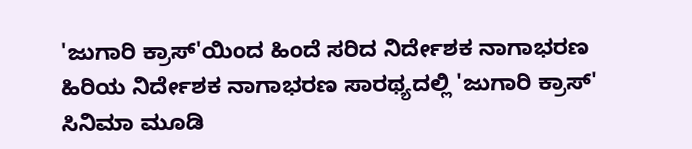'ಜುಗಾರಿ ಕ್ರಾಸ್'ಯಿಂದ ಹಿಂದೆ ಸರಿದ ನಿರ್ದೇಶಕ ನಾಗಾಭರಣ
ಹಿರಿಯ ನಿರ್ದೇಶಕ ನಾಗಾಭರಣ ಸಾರಥ್ಯದಲ್ಲಿ 'ಜುಗಾರಿ ಕ್ರಾಸ್' ಸಿನಿಮಾ ಮೂಡಿ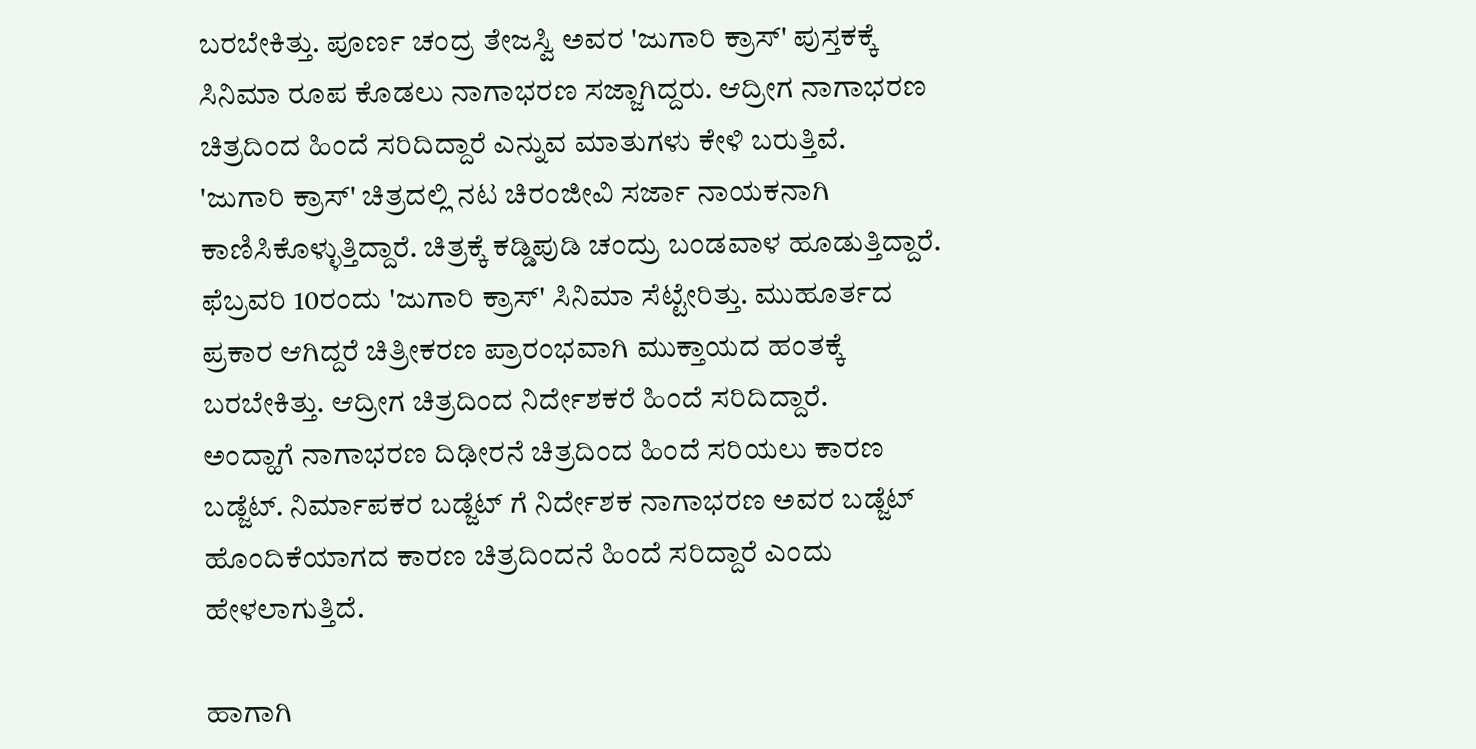ಬರಬೇಕಿತ್ತು. ಪೂರ್ಣ ಚಂದ್ರ ತೇಜಸ್ವಿ ಅವರ 'ಜುಗಾರಿ ಕ್ರಾಸ್' ಪುಸ್ತಕಕ್ಕೆ ಸಿನಿಮಾ ರೂಪ ಕೊಡಲು ನಾಗಾಭರಣ ಸಜ್ಜಾಗಿದ್ದರು. ಆದ್ರೀಗ ನಾಗಾಭರಣ ಚಿತ್ರದಿಂದ ಹಿಂದೆ ಸರಿದಿದ್ದಾರೆ ಎನ್ನುವ ಮಾತುಗಳು ಕೇಳಿ ಬರುತ್ತಿವೆ.
'ಜುಗಾರಿ ಕ್ರಾಸ್' ಚಿತ್ರದಲ್ಲಿ ನಟ ಚಿರಂಜೀವಿ ಸರ್ಜಾ ನಾಯಕನಾಗಿ ಕಾಣಿಸಿಕೊಳ್ಳುತ್ತಿದ್ದಾರೆ. ಚಿತ್ರಕ್ಕೆ ಕಡ್ಡಿಪುಡಿ ಚಂದ್ರು ಬಂಡವಾಳ ಹೂಡುತ್ತಿದ್ದಾರೆ. ಫೆಬ್ರವರಿ 10ರಂದು 'ಜುಗಾರಿ ಕ್ರಾಸ್' ಸಿನಿಮಾ ಸೆಟ್ಟೇರಿತ್ತು. ಮುಹೂರ್ತದ ಪ್ರಕಾರ ಆಗಿದ್ದರೆ ಚಿತ್ರೀಕರಣ ಪ್ರಾರಂಭವಾಗಿ ಮುಕ್ತಾಯದ ಹಂತಕ್ಕೆ ಬರಬೇಕಿತ್ತು. ಆದ್ರೀಗ ಚಿತ್ರದಿಂದ ನಿರ್ದೇಶಕರೆ ಹಿಂದೆ ಸರಿದಿದ್ದಾರೆ.
ಅಂದ್ಹಾಗೆ ನಾಗಾಭರಣ ದಿಢೀರನೆ ಚಿತ್ರದಿಂದ ಹಿಂದೆ ಸರಿಯಲು ಕಾರಣ ಬಡ್ಜೆಟ್. ನಿರ್ಮಾಪಕರ ಬಡ್ಜೆಟ್ ಗೆ ನಿರ್ದೇಶಕ ನಾಗಾಭರಣ ಅವರ ಬಡ್ಜೆಟ್ ಹೊಂದಿಕೆಯಾಗದ ಕಾರಣ ಚಿತ್ರದಿಂದನೆ ಹಿಂದೆ ಸರಿದ್ದಾರೆ ಎಂದು ಹೇಳಲಾಗುತ್ತಿದೆ.

ಹಾಗಾಗಿ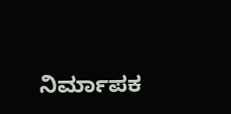ನಿರ್ಮಾಪಕ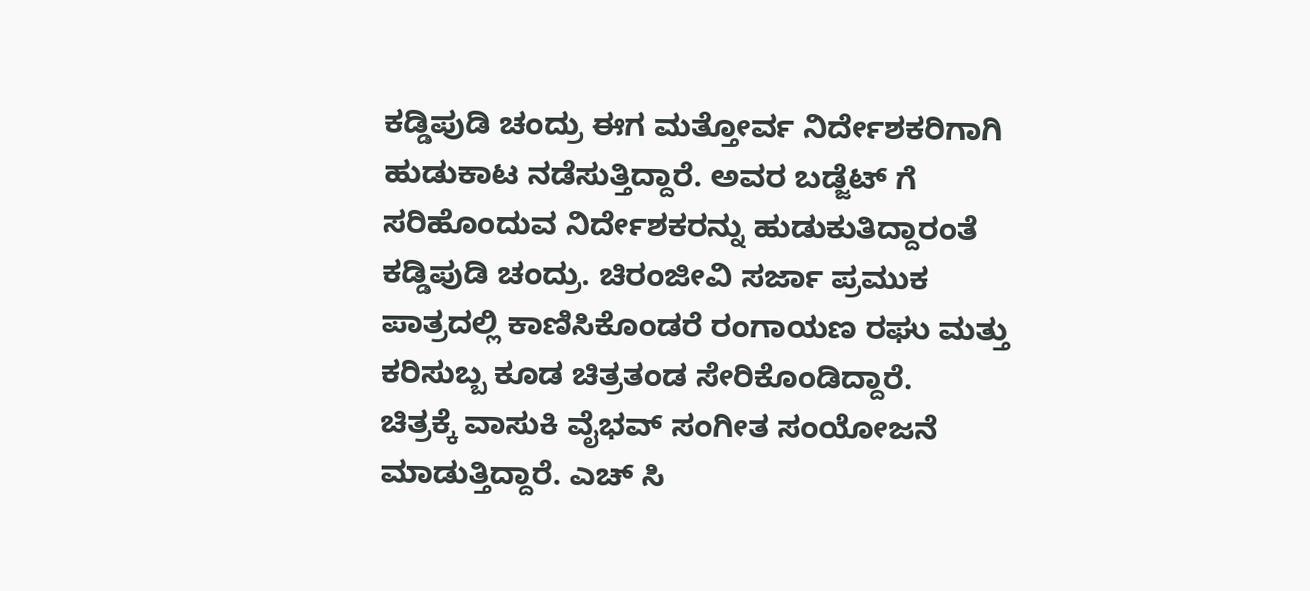ಕಡ್ಡಿಪುಡಿ ಚಂದ್ರು ಈಗ ಮತ್ತೋರ್ವ ನಿರ್ದೇಶಕರಿಗಾಗಿ ಹುಡುಕಾಟ ನಡೆಸುತ್ತಿದ್ದಾರೆ. ಅವರ ಬಡ್ಜೆಟ್ ಗೆ ಸರಿಹೊಂದುವ ನಿರ್ದೇಶಕರನ್ನು ಹುಡುಕುತಿದ್ದಾರಂತೆ ಕಡ್ಡಿಪುಡಿ ಚಂದ್ರು. ಚಿರಂಜೀವಿ ಸರ್ಜಾ ಪ್ರಮುಕ ಪಾತ್ರದಲ್ಲಿ ಕಾಣಿಸಿಕೊಂಡರೆ ರಂಗಾಯಣ ರಘು ಮತ್ತು ಕರಿಸುಬ್ಬ ಕೂಡ ಚಿತ್ರತಂಡ ಸೇರಿಕೊಂಡಿದ್ದಾರೆ.
ಚಿತ್ರಕ್ಕೆ ವಾಸುಕಿ ವೈಭವ್ ಸಂಗೀತ ಸಂಯೋಜನೆ ಮಾಡುತ್ತಿದ್ದಾರೆ. ಎಚ್ ಸಿ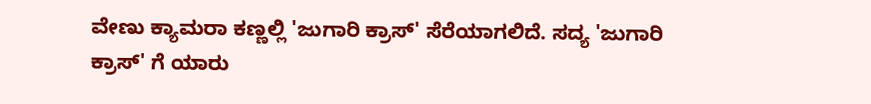ವೇಣು ಕ್ಯಾಮರಾ ಕಣ್ಣಲ್ಲಿ 'ಜುಗಾರಿ ಕ್ರಾಸ್' ಸೆರೆಯಾಗಲಿದೆ. ಸದ್ಯ 'ಜುಗಾರಿ ಕ್ರಾಸ್' ಗೆ ಯಾರು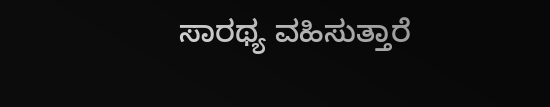ಸಾರಥ್ಯ ವಹಿಸುತ್ತಾರೆ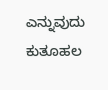ಎನ್ನುವುದು ಕುತೂಹಲ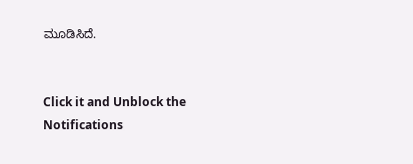ಮೂಡಿಸಿದೆ.


Click it and Unblock the Notifications